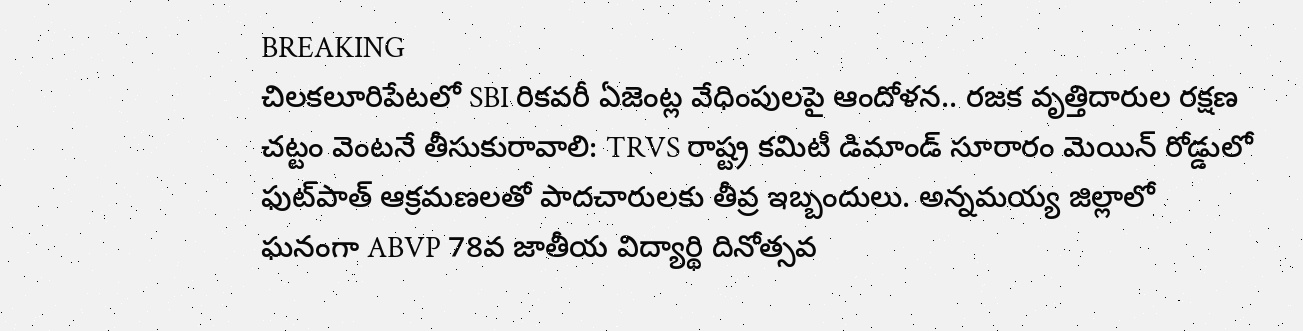BREAKING
చిలకలూరిపేటలో SBI రికవరీ ఏజెంట్ల వేధింపులపై ఆందోళన.. రజక వృత్తిదారుల రక్షణ చట్టం వెంటనే తీసుకురావాలి: TRVS రాష్ట్ర కమిటీ డిమాండ్ సూరారం మెయిన్ రోడ్డులో ఫుట్‌పాత్ ఆక్రమణలతో పాదచారులకు తీవ్ర ఇబ్బందులు. అన్నమయ్య జిల్లాలో ఘనంగా ABVP 78వ జాతీయ విద్యార్థి దినోత్సవ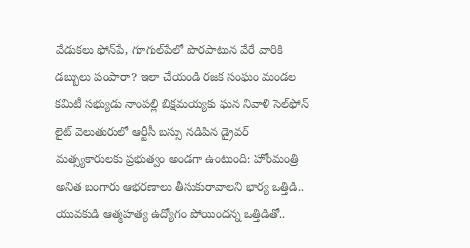వేడుకలు ఫోన్‌పే, గూగుల్‌పేలో పొరపాటున వేరే వారికి డబ్బులు పంపారా? ఇలా చేయండి రజక సంఘం మండల కమిటీ సభ్యుడు నాంపల్లి బిక్షమయ్యకు ఘన నివాళి సెల్‌ఫోన్ లైట్ వెలుతురులో ఆర్టీసీ బస్సు నడిపిన డ్రైవర్ మత్స్యకారులకు ప్రభుత్వం అండగా ఉంటుంది: హోంమంత్రి అనిత బంగారు ఆభరణాలు తీసుకురావాలని భార్య ఒత్తిడి.. యువకుడి ఆత్మహత్య ఉద్యోగం పోయిందన్న ఒత్తిడితో..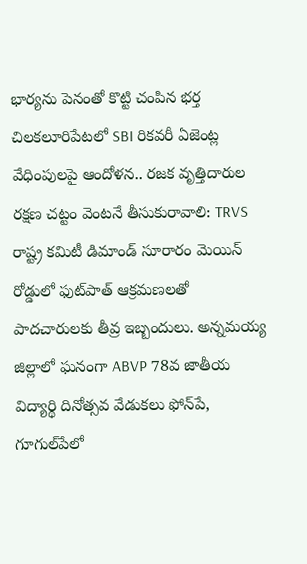భార్యను పెనంతో కొట్టి చంపిన భర్త చిలకలూరిపేటలో SBI రికవరీ ఏజెంట్ల వేధింపులపై ఆందోళన.. రజక వృత్తిదారుల రక్షణ చట్టం వెంటనే తీసుకురావాలి: TRVS రాష్ట్ర కమిటీ డిమాండ్ సూరారం మెయిన్ రోడ్డులో ఫుట్‌పాత్ ఆక్రమణలతో పాదచారులకు తీవ్ర ఇబ్బందులు. అన్నమయ్య జిల్లాలో ఘనంగా ABVP 78వ జాతీయ విద్యార్థి దినోత్సవ వేడుకలు ఫోన్‌పే, గూగుల్‌పేలో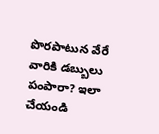పొరపాటున వేరే వారికి డబ్బులు పంపారా? ఇలా చేయండి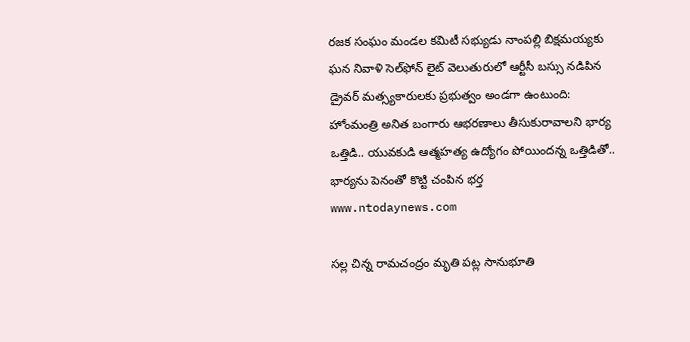రజక సంఘం మండల కమిటీ సభ్యుడు నాంపల్లి బిక్షమయ్యకు ఘన నివాళి సెల్‌ఫోన్ లైట్ వెలుతురులో ఆర్టీసీ బస్సు నడిపిన డ్రైవర్ మత్స్యకారులకు ప్రభుత్వం అండగా ఉంటుంది: హోంమంత్రి అనిత బంగారు ఆభరణాలు తీసుకురావాలని భార్య ఒత్తిడి.. యువకుడి ఆత్మహత్య ఉద్యోగం పోయిందన్న ఒత్తిడితో.. భార్యను పెనంతో కొట్టి చంపిన భర్త
www.ntodaynews.com

సల్ల చిన్న రామచంద్రం మృతి పట్ల సానుభూతి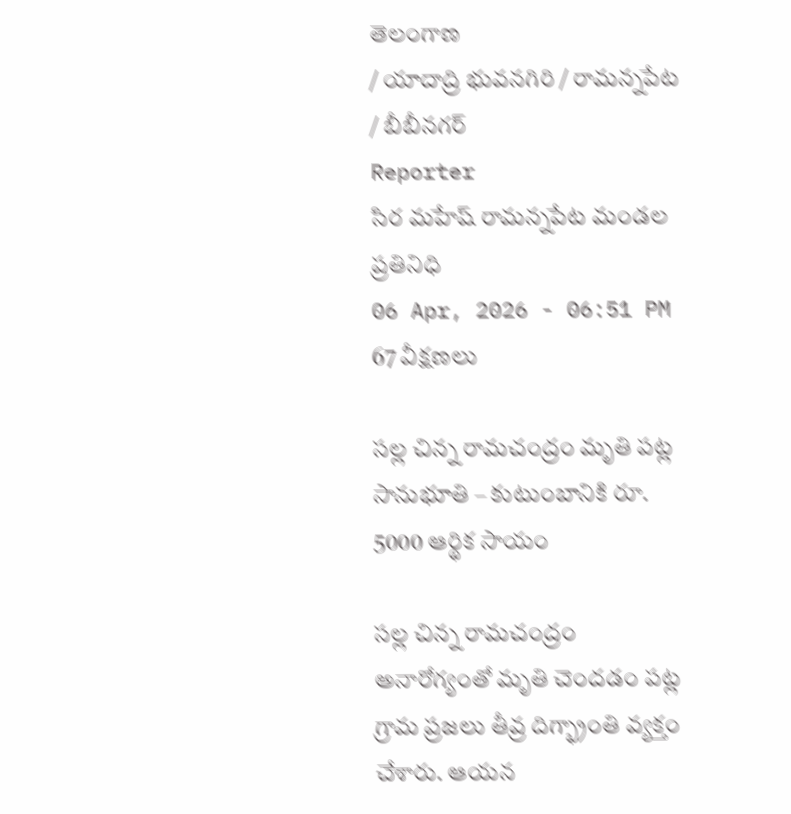తెలంగాణ
/ యాదాద్రి భువనగిరి / రామన్నపేట / బీబీనగర్
Reporter
సిర మహేష్ రామన్నపేట మండల ప్రతినిధి
06 Apr, 2026 - 06:51 PM
67 వీక్షణలు

సల్ల చిన్న రామచంద్రం మృతి పట్ల సానుభూతి – కుటుంబానికి రూ. 5000 ఆర్థిక సాయం

సల్ల చిన్న రామచంద్రం అనారోగ్యంతో మృతి చెందడం పట్ల గ్రామ ప్రజలు తీవ్ర దిగ్భ్రాంతి వ్యక్తం చేశారు. ఆయన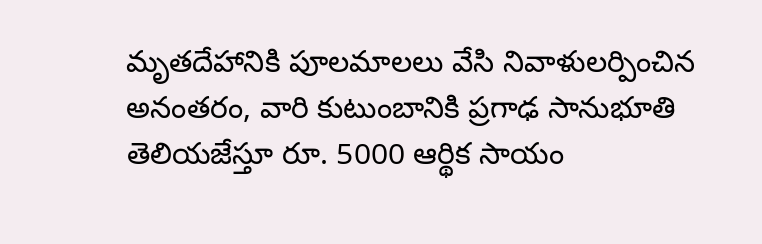మృతదేహానికి పూలమాలలు వేసి నివాళులర్పించిన అనంతరం, వారి కుటుంబానికి ప్రగాఢ సానుభూతి తెలియజేస్తూ రూ. 5000 ఆర్థిక సాయం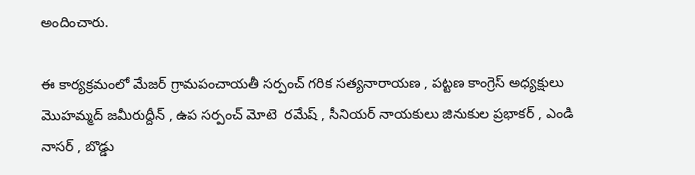అందించారు.

ఈ కార్యక్రమంలో మేజర్ గ్రామపంచాయతీ సర్పంచ్ గరిక సత్యనారాయణ , పట్టణ కాంగ్రెస్ అధ్యక్షులు మొహమ్మద్ జమీరుద్దీన్ , ఉప సర్పంచ్ మోటె  రమేష్ , సీనియర్ నాయకులు జినుకుల ప్రభాకర్ , ఎండి నాసర్ , బొడ్డు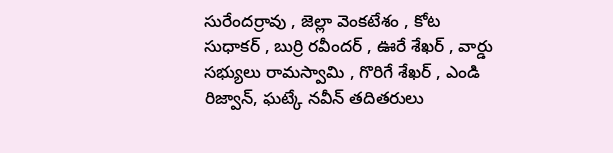సురేందర్రావు , జెల్లా వెంకటేశం , కోట సుధాకర్ , బుర్రి రవీందర్ , ఊరే శేఖర్ , వార్డు సభ్యులు రామస్వామి , గొరిగే శేఖర్ , ఎండి రిజ్వాన్, ఘట్కే నవీన్ తదితరులు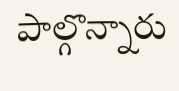పాల్గొన్నారు